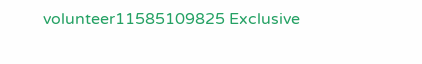volunteer11585109825 Exclusive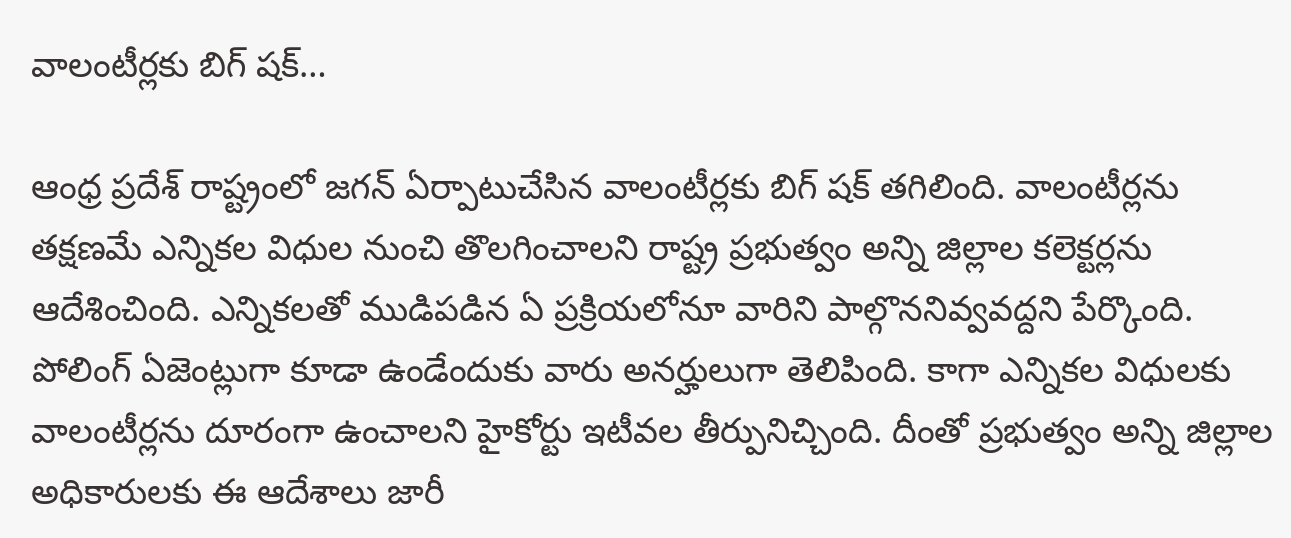వాలంటీర్లకు బిగ్ షక్…

ఆంధ్ర ప్రదేశ్ రాష్ట్రంలో జగన్ ఏర్పాటుచేసిన వాలంటీర్లకు బిగ్ షక్ తగిలింది. వాలంటీర్లను తక్షణమే ఎన్నికల విధుల నుంచి తొలగించాలని రాష్ట్ర ప్రభుత్వం అన్ని జిల్లాల కలెక్టర్లను ఆదేశించింది. ఎన్నికలతో ముడిపడిన ఏ ప్రక్రియలోనూ వారిని పాల్గొననివ్వవద్దని పేర్కొంది. పోలింగ్ ఏజెంట్లుగా కూడా ఉండేందుకు వారు అనర్హులుగా తెలిపింది. కాగా ఎన్నికల విధులకు వాలంటీర్లను దూరంగా ఉంచాలని హైకోర్టు ఇటీవల తీర్పునిచ్చింది. దీంతో ప్రభుత్వం అన్ని జిల్లాల అధికారులకు ఈ ఆదేశాలు జారీ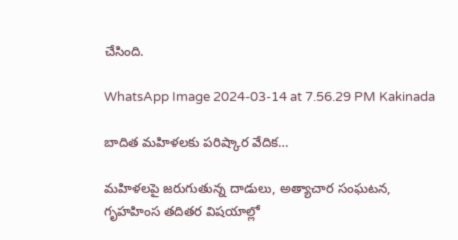చేసింది.

WhatsApp Image 2024-03-14 at 7.56.29 PM Kakinada

బాదిత మహిళలకు పరిష్కార వేదిక…

మహిళలపై జరుగుతున్న దాడులు, అత్యాచార సంఘటన, గృహహింస తదితర విషయాల్లో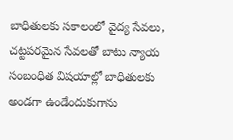బాధితులకు సకాలంలో వైద్య సేవలు, చట్టపరమైన సేవలతో బాటు న్యాయ సంబంధిత విషయాల్లో బాధితులకు అండగా ఉండేందుకుగాను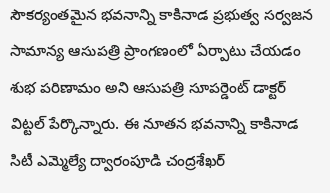సౌకర్యంతమైన భవనాన్ని కాకినాడ ప్రభుత్వ సర్వజన సామాన్య ఆసుపత్రి ప్రాంగణంలో ఏర్పాటు చేయడం శుభ పరిణామం అని ఆసుపత్రి సూపర్డెంట్ డాక్టర్ విట్టల్ పేర్కొన్నారు. ఈ నూతన భవనాన్ని కాకినాడ సిటీ ఎమ్మెల్యే ద్వారంపూడి చంద్రశేఖర్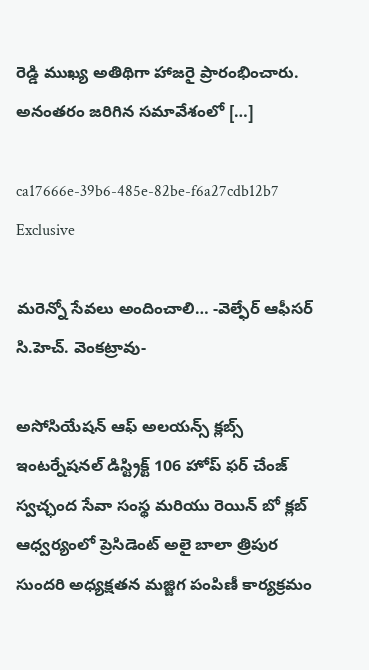రెడ్డి ముఖ్య అతిథిగా హాజరై ప్రారంభించారు. అనంతరం జరిగిన సమావేశంలో […]

ca17666e-39b6-485e-82be-f6a27cdb12b7 Exclusive

మరెన్నో సేవలు అందించాలి… -వెల్ఫేర్ ఆఫీసర్ సి.హెచ్. వెంకట్రావు-

అసోసియేషన్ ఆఫ్ అలయన్స్ క్లబ్స్ ఇంటర్నేషనల్ డిస్ట్రిక్ట్ 106 హోప్ ఫర్ చేంజ్ స్వచ్ఛంద సేవా సంస్థ మరియు రెయిన్ బో క్లబ్ ఆధ్వర్యంలో ప్రెసిడెంట్ అలై బాలా త్రిపుర సుందరి అధ్యక్షతన మజ్జిగ పంపిణీ కార్యక్రమం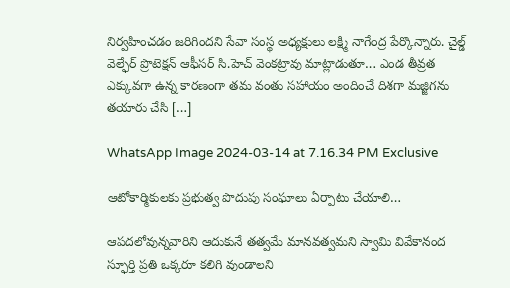నిర్వహించడం జరిగిందని సేవా సంస్థ అధ్యక్షులు లక్ష్మి నాగేంద్ర పేర్కొన్నారు. చైల్డ్ వెల్ఫేర్ ప్రొటెక్షన్ ఆఫీసర్ సి.హెచ్ వెంకట్రావు మాట్లాడుతూ… ఎండ తీవ్రత ఎక్కువగా ఉన్న కారణంగా తమ వంతు సహాయం అందించే దిశగా మజ్జిగను తయారు చేసి […]

WhatsApp Image 2024-03-14 at 7.16.34 PM Exclusive

ఆటోకార్మికులకు ప్రభుత్వ పొదుపు సంఘాలు ఏర్పాటు చేయాలి…

ఆపదలోవున్నవారిని ఆదుకునే తత్వమే మానవత్వమని స్వామి వివేకానంద స్ఫూర్తి ప్రతి ఒక్కరూ కలిగి వుండాలని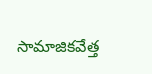సామాజికవేత్త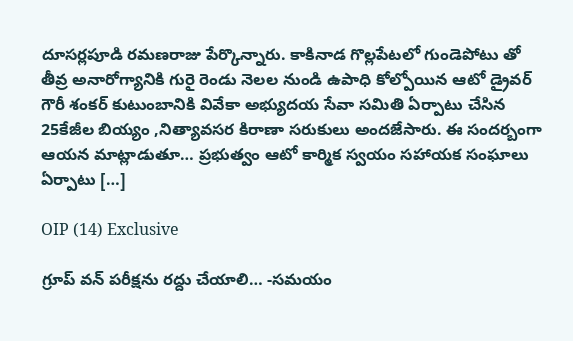దూసర్లపూడి రమణరాజు పేర్కొన్నారు. కాకినాడ గొల్లపేటలో గుండెపోటు తో తీవ్ర అనారోగ్యానికి గురై రెండు నెలల నుండి ఉపాధి కోల్పోయిన ఆటో డ్రైవర్ గౌరీ శంకర్ కుటుంబానికి వివేకా అభ్యుదయ సేవా సమితి ఏర్పాటు చేసిన 25కేజీల బియ్యం ,నిత్యావసర కిరాణా సరుకులు అందజేసారు. ఈ సందర్బంగా ఆయన మాట్లాడుతూ… ప్రభుత్వం ఆటో కార్మిక స్వయం సహాయక సంఘాలు ఏర్పాటు […]

OIP (14) Exclusive

గ్రూప్ వన్ పరీక్షను రద్దు చేయాలి… -సమయం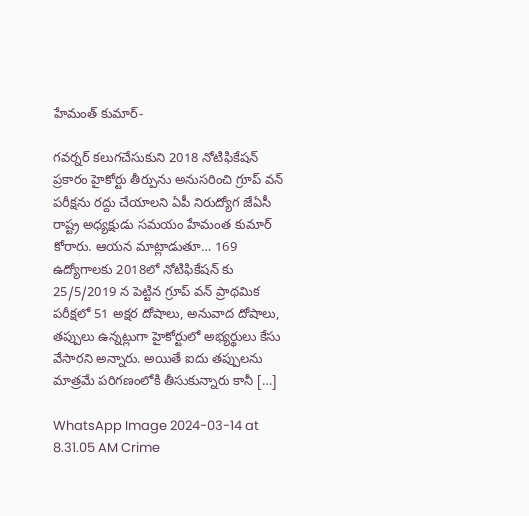హేమంత్ కుమార్-

గవర్నర్ కలుగచేసుకుని 2018 నోటిఫికేషన్ ప్రకారం హైకోర్టు తీర్పును అనుసరించి గ్రూప్ వన్ పరీక్షను రద్దు చేయాలని ఏపీ నిరుద్యోగ జేఏసీ రాష్ట్ర అధ్యక్షుడు సమయం హేమంత కుమార్ కోరారు. ఆయన మాట్లాడుతూ… 169 ఉద్యోగాలకు 2018లో నోటిఫికేషన్ కు 25/5/2019 న పెట్టిన గ్రూప్ వన్ ప్రాథమిక పరీక్షలో 51 అక్షర దోషాలు, అనువాద దోషాలు, తప్పులు ఉన్నట్లుగా హైకోర్టులో అభ్యర్థులు కేసు వేసారని అన్నారు. అయితే ఐదు తప్పులను మాత్రమే పరిగణంలోకి తీసుకున్నారు కానీ […]

WhatsApp Image 2024-03-14 at 8.31.05 AM Crime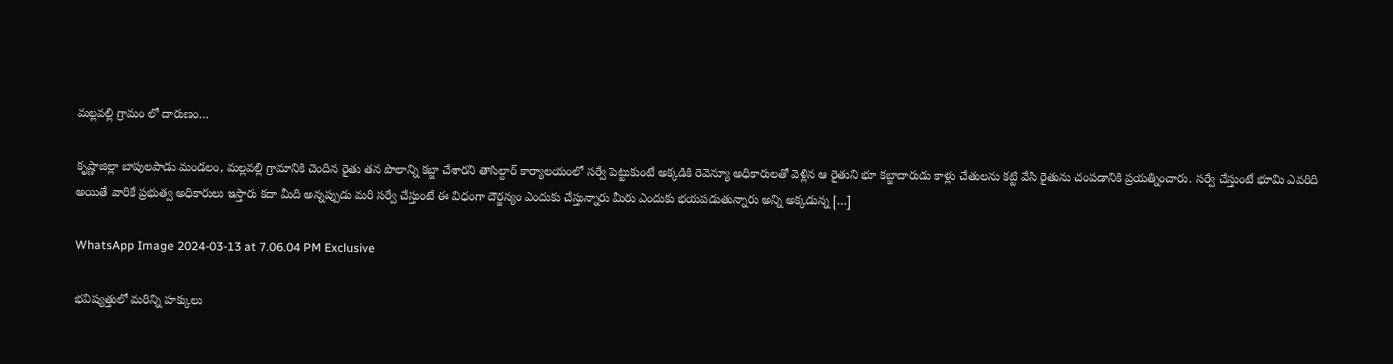మల్లవల్లి గ్రామం లో దారుణం…

కృష్ణాజిల్లా బాపులపాడు మండలం, మల్లవల్లి గ్రామానికి చెందిన రైతు తన పొలాన్ని కబ్జా చేశారని తాసిల్దార్ కార్యాలయంలో సర్వే పెట్టుకుంటే అక్కడికి రెవెన్యూ అధికారులతో వెళ్లిన ఆ రైతుని భూ కబ్జాదారుడు కాళ్లు చేతులను కట్టి వేసి రైతును చంపడానికి ప్రయత్నించారు. సర్వే చేస్తుంటే భూమి ఎవరిది అయితే వారికే ప్రభుత్వ అధికారులు ఇస్తారు కదా మీది అన్నప్పుడు మరి సర్వే చేస్తుంటే ఈ విధంగా దౌర్జన్యం ఎందుకు చేస్తున్నారు మీరు ఎందుకు భయపడుతున్నారు అన్ని అక్కడున్న […]

WhatsApp Image 2024-03-13 at 7.06.04 PM Exclusive

భవిష్యత్తులో మరిన్ని హక్కులు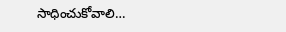సాధించుకోవాలి…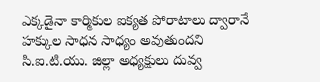ఎక్కడైనా కార్మికుల ఐక్యత పోరాటాలు ద్వారానే హక్కుల సాధన సాధ్యం అవుతుందని సి.ఐ.టి.యు. జిల్లా అధ్యక్షులు దువ్వ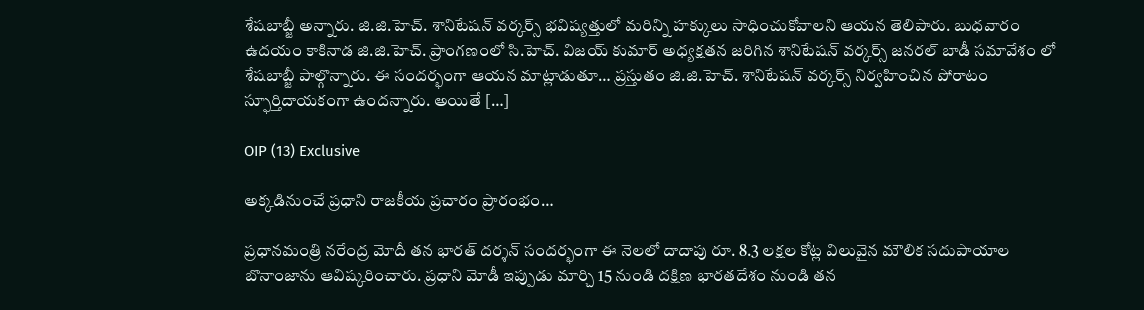శేషబాబ్జీ అన్నారు. జి.జి.హెచ్. శానిటేషన్ వర్కర్స్ భవిష్యత్తులో మరిన్ని హక్కులు సాధించుకోవాలని ఆయన తెలిపారు. బుధవారం ఉదయం కాకినాడ జి.జి.హెచ్. ప్రాంగణంలో సి.హెచ్. విజయ్ కుమార్ అధ్యక్షతన జరిగిన శానిటేషన్ వర్కర్స్ జనరల్ బాడీ సమావేశం లో శేషబాబ్జీ పాల్గొన్నారు. ఈ సందర్భంగా ఆయన మాట్లాడుతూ… ప్రస్తుతం జి.జి.హెచ్. శానిటేషన్ వర్కర్స్ నిర్వహించిన పోరాటం స్ఫూర్తిదాయకంగా ఉందన్నారు. అయితే […]

OIP (13) Exclusive

అక్కడినుంచే ప్రధాని రాజకీయ ప్రచారం ప్రారంభం…

ప్రధానమంత్రి నరేంద్ర మోదీ తన భారత్ దర్శన్ సందర్భంగా ఈ నెలలో దాదాపు రూ. 8.3 లక్షల కోట్ల విలువైన మౌలిక సదుపాయాల బొనాంజాను ఆవిష్కరించారు. ప్రధాని మోడీ ఇప్పుడు మార్చి 15 నుండి దక్షిణ భారతదేశం నుండి తన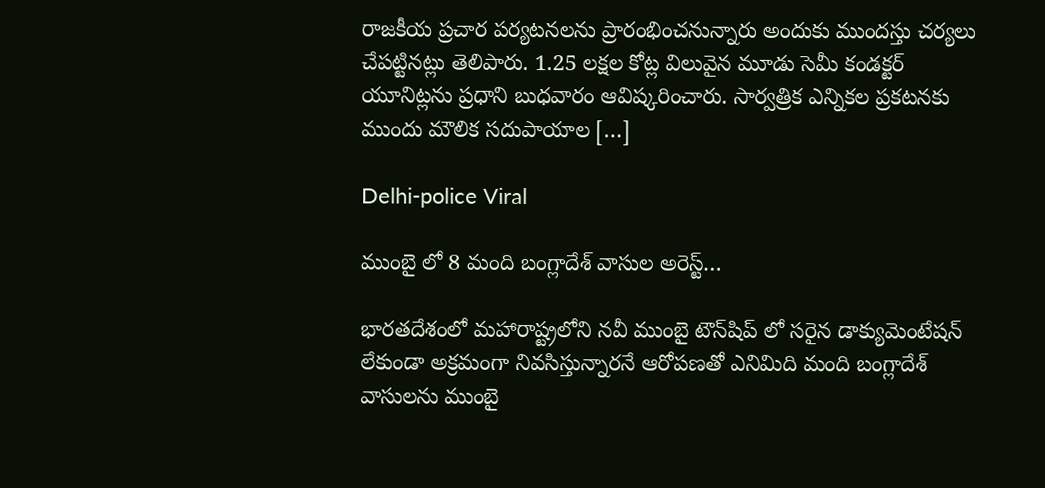రాజకీయ ప్రచార పర్యటనలను ప్రారంభించనున్నారు అందుకు ముందస్తు చర్యలు చేపట్టినట్లు తెలిపారు. 1.25 లక్షల కోట్ల విలువైన మూడు సెమీ కండక్టర్ యూనిట్లను ప్రధాని బుధవారం ఆవిష్కరించారు. సార్వత్రిక ఎన్నికల ప్రకటనకు ముందు మౌలిక సదుపాయాల […]

Delhi-police Viral

ముంబై లో 8 మంది బంగ్లాదేశ్ వాసుల అరెస్ట్…

భారతదేశంలో మహారాష్ట్రలోని నవీ ముంబై టౌన్‌షిప్ లో సరైన డాక్యుమెంటేషన్ లేకుండా అక్రమంగా నివసిస్తున్నారనే ఆరోపణతో ఎనిమిది మంది బంగ్లాదేశ్ వాసులను ముంబై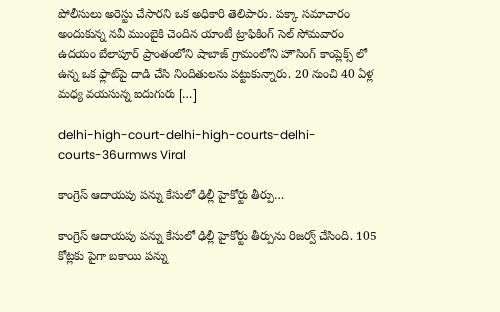పోలీసులు అరెస్టు చేసారని ఒక అధికారి తెలిపారు. పక్కా సమాచారం అందుకున్న నవీ ముంబైకి చెందిన యాంటీ ట్రాఫికింగ్ సెల్ సోమవారం ఉదయం బేలాపూర్ ప్రాంతంలోని షాబాజ్ గ్రామంలోని హౌసింగ్ కాంప్లెక్స్‌ లో ఉన్న ఒక ఫ్లాట్‌పై దాడి చేసి నిందితులను పట్టుకున్నారు. 20 నుంచి 40 ఏళ్ల మధ్య వయసున్న ఐదుగురు […]

delhi-high-court-delhi-high-courts-delhi-courts-36urmws Viral

కాంగ్రెస్ ఆదాయపు పన్ను కేసులో ఢిల్లీ హైకోర్టు తీర్పు…

కాంగ్రెస్ ఆదాయపు పన్ను కేసులో ఢిల్లీ హైకోర్టు తీర్పును రిజర్వ్ చేసింది. 105 కోట్లకు పైగా బకాయి పన్ను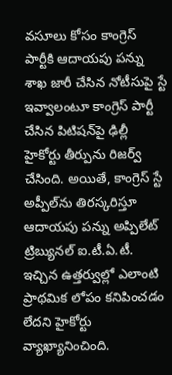వసూలు కోసం కాంగ్రెస్ పార్టీకి ఆదాయపు పన్ను శాఖ జారీ చేసిన నోటీసుపై స్టే ఇవ్వాలంటూ కాంగ్రెస్ పార్టీ చేసిన పిటిషన్‌పై ఢిల్లీ హైకోర్టు తీర్పును రిజర్వ్ చేసింది. అయితే, కాంగ్రెస్ స్టే అప్పీల్‌ను తిరస్కరిస్తూ ఆదాయపు పన్ను అప్పిలేట్ ట్రిబ్యునల్ ఐ.టీ.ఏ.టీ. ఇచ్చిన ఉత్తర్వుల్లో ఎలాంటి ప్రాథమిక లోపం కనిపించడం లేదని హైకోర్టు వ్యాఖ్యానించింది.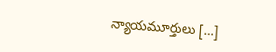న్యాయమూర్తులు […]